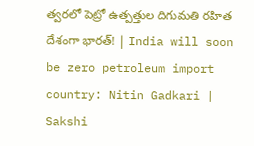త్వరలో పెట్రో ఉత్పత్తుల దిగుమతి రహిత దేశంగా భారత్! | India will soon be zero petroleum import country: Nitin Gadkari | Sakshi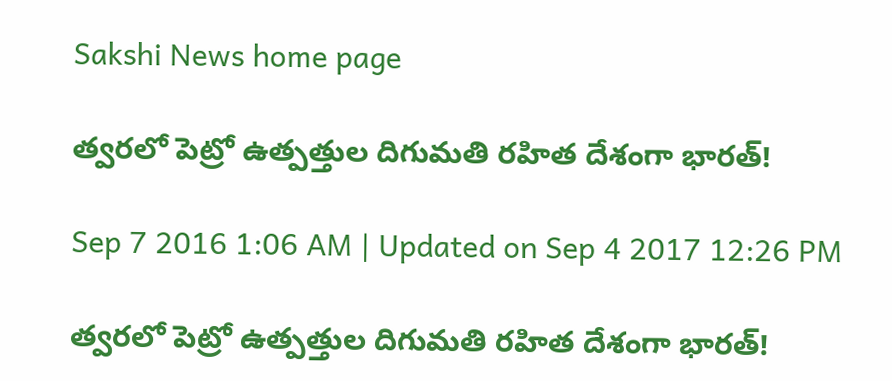Sakshi News home page

త్వరలో పెట్రో ఉత్పత్తుల దిగుమతి రహిత దేశంగా భారత్!

Sep 7 2016 1:06 AM | Updated on Sep 4 2017 12:26 PM

త్వరలో పెట్రో ఉత్పత్తుల దిగుమతి రహిత దేశంగా భారత్!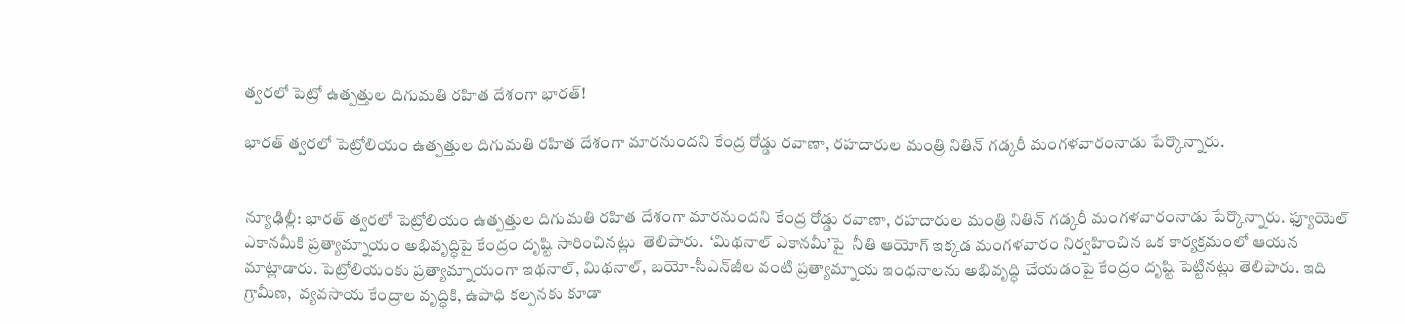త్వరలో పెట్రో ఉత్పత్తుల దిగుమతి రహిత దేశంగా భారత్!

భారత్ త్వరలో పెట్రోలియం ఉత్పత్తుల దిగుమతి రహిత దేశంగా మారనుందని కేంద్ర రోడ్డు రవాణా, రహదారుల మంత్రి నితిన్ గడ్కరీ మంగళవారంనాడు పేర్కొన్నారు.


న్యూఢిల్లీ: భారత్ త్వరలో పెట్రోలియం ఉత్పత్తుల దిగుమతి రహిత దేశంగా మారనుందని కేంద్ర రోడ్డు రవాణా, రహదారుల మంత్రి నితిన్ గడ్కరీ మంగళవారంనాడు పేర్కొన్నారు. ఫ్యూయెల్ ఎకానమీకి ప్రత్యామ్నాయం అభివృద్ధిపై కేంద్రం దృష్టి సారించినట్లు  తెలిపారు.  ‘మిథనాల్ ఎకానమీ’పై  నీతి ఆయోగ్ ఇక్కడ మంగళవారం నిర్వహించిన ఒక కార్యక్రమంలో ఆయన మాట్లాడారు. పెట్రోలియంకు ప్రత్యామ్నాయంగా ఇథనాల్, మిథనాల్, బయో-సీఎన్‌జీల వంటి ప్రత్యామ్నాయ ఇంధనాలను అభివృద్ధి చేయడంపై కేంద్రం దృష్టి పెట్టినట్లు తెలిపారు. ఇది గ్రామీణ,  వ్యవసాయ కేంద్రాల వృద్ధికి, ఉపాధి కల్పనకు కూడా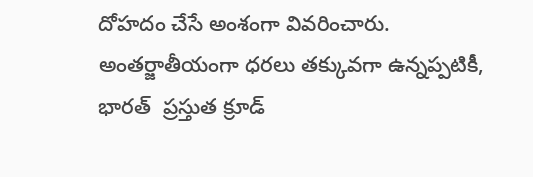దోహదం చేసే అంశంగా వివరించారు.  అంతర్జాతీయంగా ధరలు తక్కువగా ఉన్నప్పటికీ, భారత్  ప్రస్తుత క్రూడ్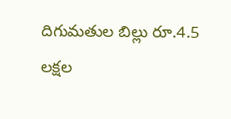దిగుమతుల బిల్లు రూ.4.5 లక్షల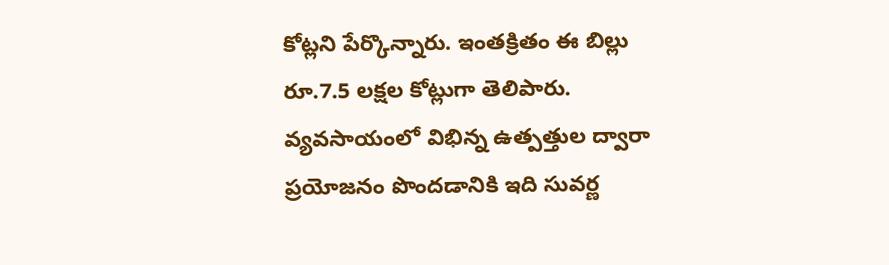కోట్లని పేర్కొన్నారు. ఇంతక్రితం ఈ బిల్లు రూ.7.5 లక్షల కోట్లుగా తెలిపారు. వ్యవసాయంలో విభిన్న ఉత్పత్తుల ద్వారా ప్రయోజనం పొందడానికి ఇది సువర్ణ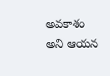అవకాశం అని ఆయన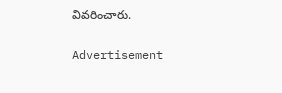వివరించారు.

Advertisement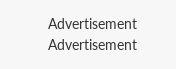Advertisement
Advertisement